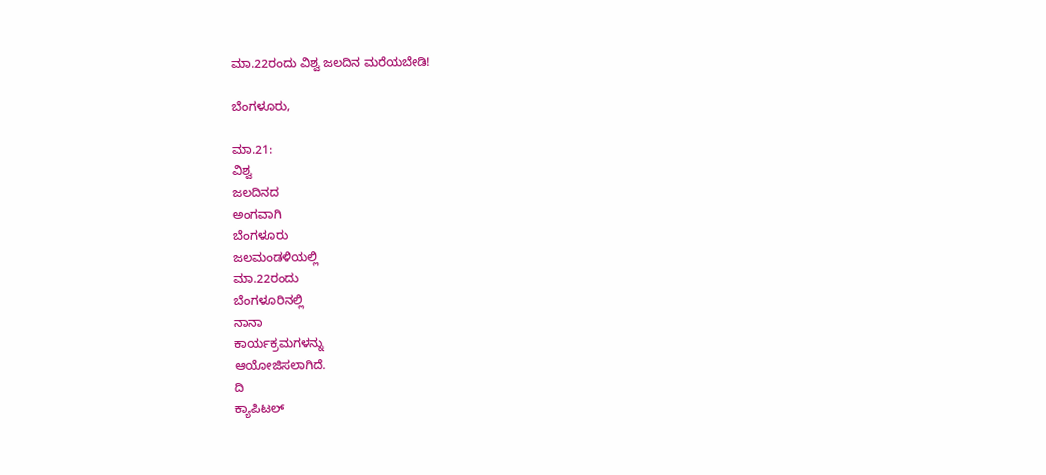ಮಾ.22ರಂದು ವಿಶ್ವ ಜಲದಿನ ಮರೆಯಬೇಡಿ!

ಬೆಂಗಳೂರು,

ಮಾ.21:
ವಿಶ್ವ
ಜಲದಿನದ
ಅಂಗವಾಗಿ
ಬೆಂಗಳೂರು
ಜಲಮಂಡಳಿಯಲ್ಲಿ
ಮಾ.22ರಂದು
ಬೆಂಗಳೂರಿನಲ್ಲಿ
ನಾನಾ
ಕಾರ್ಯಕ್ರಮಗಳನ್ನು
ಆಯೋಜಿಸಲಾಗಿದೆ.
ದಿ
ಕ್ಯಾಪಿಟಲ್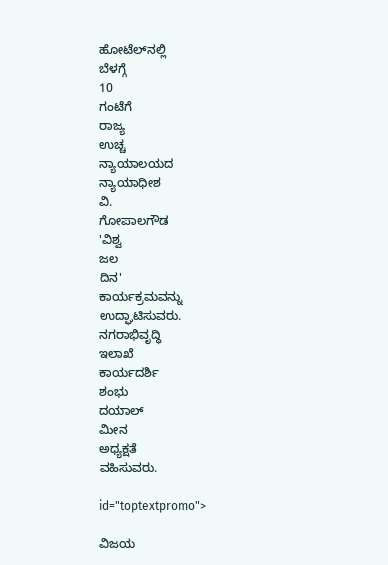ಹೋಟೆಲ್‌ನಲ್ಲಿ
ಬೆಳಗ್ಗೆ
10
ಗಂಟೆಗೆ
ರಾಜ್ಯ
ಉಚ್ಚ
ನ್ಯಾಯಾಲಯದ
ನ್ಯಾಯಾಧೀಶ
ವಿ.
ಗೋಪಾಲಗೌಡ
'ವಿಶ್ವ
ಜಲ
ದಿನ'
ಕಾರ್ಯಕ್ರಮವನ್ನು
ಉದ್ಘಾಟಿಸುವರು.
ನಗರಾಭಿವೃದ್ಧಿ
ಇಲಾಖೆ
ಕಾರ್ಯದರ್ಶಿ
ಶಂಭು
ದಯಾಲ್
ಮೀನ
ಅಧ್ಯಕ್ಷತೆ
ವಹಿಸುವರು.

id="toptextpromo">

ವಿಜಯ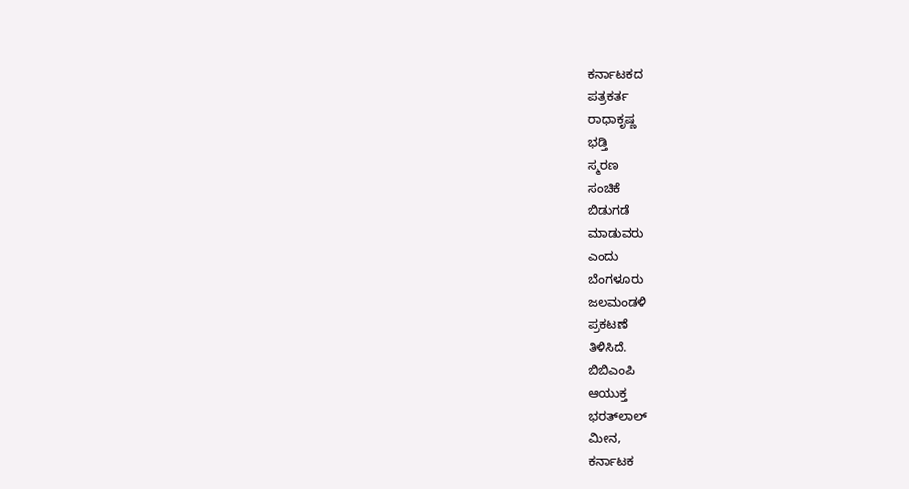ಕರ್ನಾಟಕದ
ಪತ್ರಕರ್ತ
ರಾಧಾಕೃಷ್ಣ
ಭಡ್ತಿ
ಸ್ಮರಣ
ಸಂಚಿಕೆ
ಬಿಡುಗಡೆ
ಮಾಡುವರು
ಎಂದು
ಬೆಂಗಳೂರು
ಜಲಮಂಡಳಿ
ಪ್ರಕಟಣೆ
ತಿಳಿಸಿದೆ.
ಬಿಬಿಎಂಪಿ
ಆಯುಕ್ತ
ಭರತ್‌ಲಾಲ್
ಮೀನ,
ಕರ್ನಾಟಕ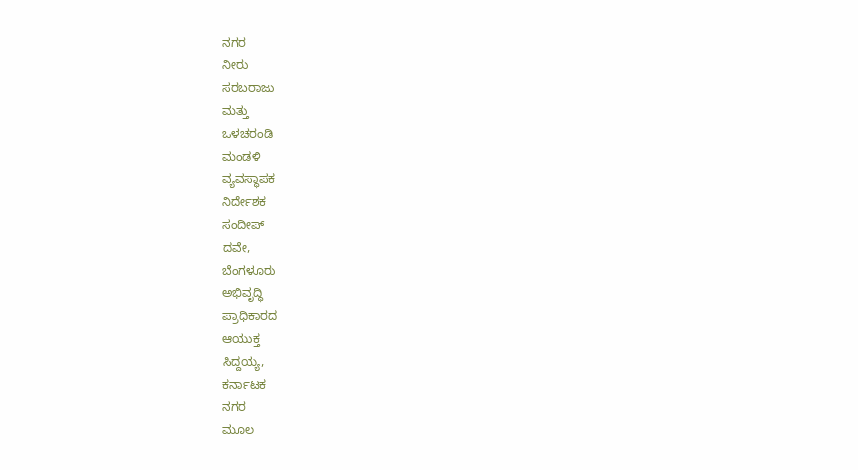ನಗರ
ನೀರು
ಸರಬರಾಜು
ಮತ್ತು
ಒಳಚರಂಡಿ
ಮಂಡಳಿ
ವ್ಯವಸ್ಥಾಪಕ
ನಿರ್ದೇಶಕ
ಸಂದೀಪ್
ದವೇ,
ಬೆಂಗಳೂರು
ಅಭಿವೃದ್ಧಿ
ಪ್ರಾಧಿಕಾರದ
ಆಯುಕ್ತ
ಸಿದ್ದಯ್ಯ,
ಕರ್ನಾಟಕ
ನಗರ
ಮೂಲ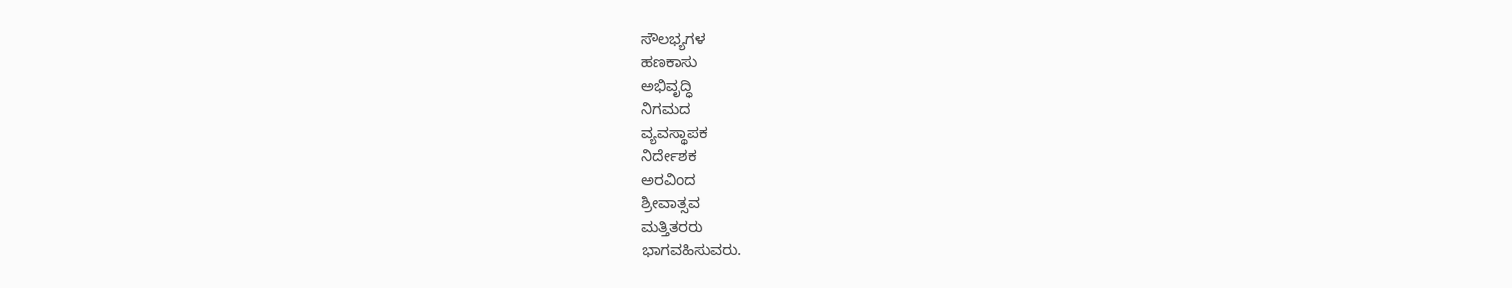ಸೌಲಭ್ಯಗಳ
ಹಣಕಾಸು
ಅಭಿವೃದ್ಧಿ
ನಿಗಮದ
ವ್ಯವಸ್ಥಾಪಕ
ನಿರ್ದೇಶಕ
ಅರವಿಂದ
ಶ್ರೀವಾತ್ಸವ
ಮತ್ತಿತರರು
ಭಾಗವಹಿಸುವರು.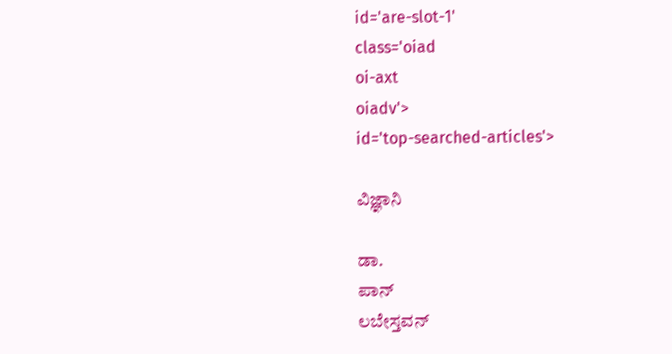id='are-slot-1'
class='oiad
oi-axt
oiadv'>
id='top-searched-articles'>

ವಿಜ್ಞಾನಿ

ಡಾ.
ಪಾನ್
ಲಬೇಸ್ತವನ್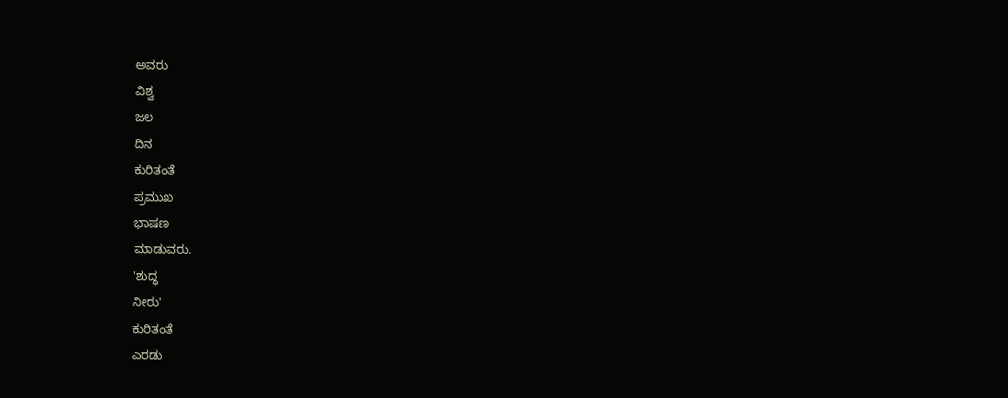ಅವರು
ವಿಶ್ವ
ಜಲ
ದಿನ
ಕುರಿತಂತೆ
ಪ್ರಮುಖ
ಭಾಷಣ
ಮಾಡುವರು.
'ಶುದ್ಧ
ನೀರು'
ಕುರಿತಂತೆ
ಎರಡು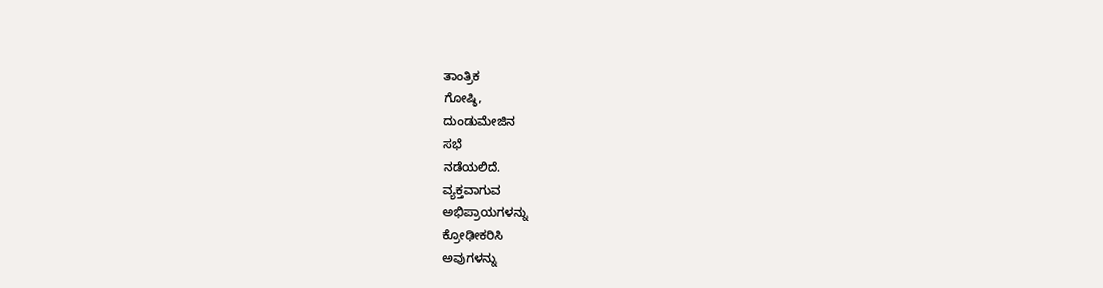ತಾಂತ್ರಿಕ
ಗೋಷ್ಠಿ,
ದುಂಡುಮೇಜಿನ
ಸಭೆ
ನಡೆಯಲಿದೆ.
ವ್ಯಕ್ತವಾಗುವ
ಅಭಿಪ್ರಾಯಗಳನ್ನು
ಕ್ರೋಢೀಕರಿಸಿ
ಅವುಗಳನ್ನು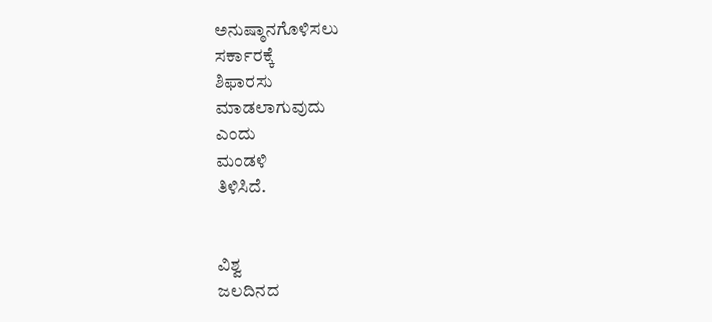ಅನುಷ್ಠಾನಗೊಳಿಸಲು
ಸರ್ಕಾರಕ್ಕೆ
ಶಿಫಾರಸು
ಮಾಡಲಾಗುವುದು
ಎಂದು
ಮಂಡಳಿ
ತಿಳಿಸಿದೆ.


ವಿಶ್ವ
ಜಲದಿನದ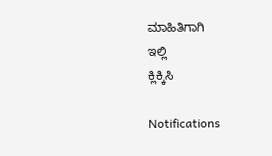ಮಾಹಿತಿಗಾಗಿ
ಇಲ್ಲಿ
ಕ್ಲಿಕ್ಕಿಸಿ

Notifications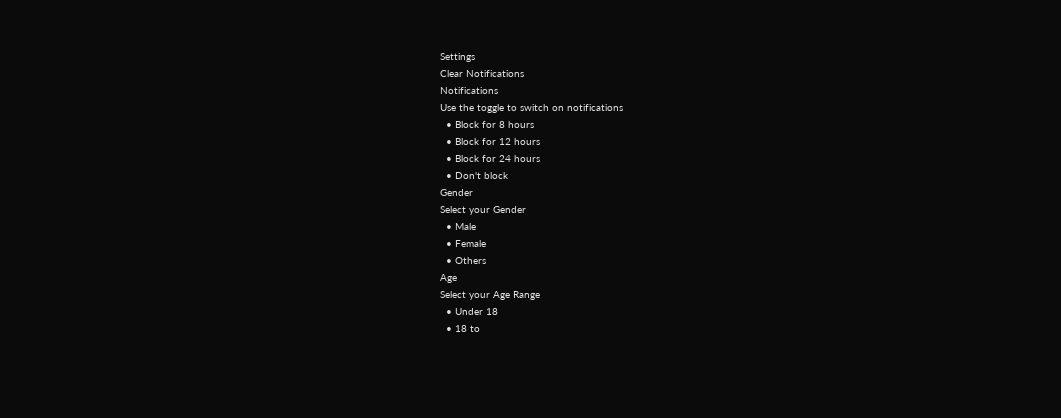Settings
Clear Notifications
Notifications
Use the toggle to switch on notifications
  • Block for 8 hours
  • Block for 12 hours
  • Block for 24 hours
  • Don't block
Gender
Select your Gender
  • Male
  • Female
  • Others
Age
Select your Age Range
  • Under 18
  • 18 to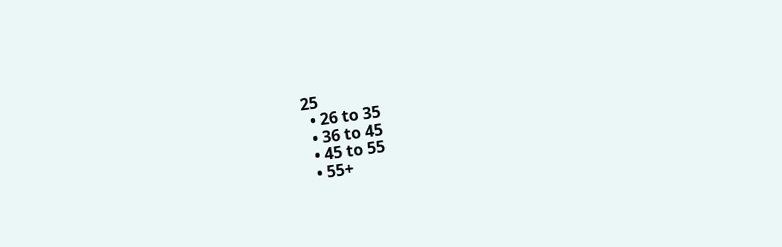25
  • 26 to 35
  • 36 to 45
  • 45 to 55
  • 55+